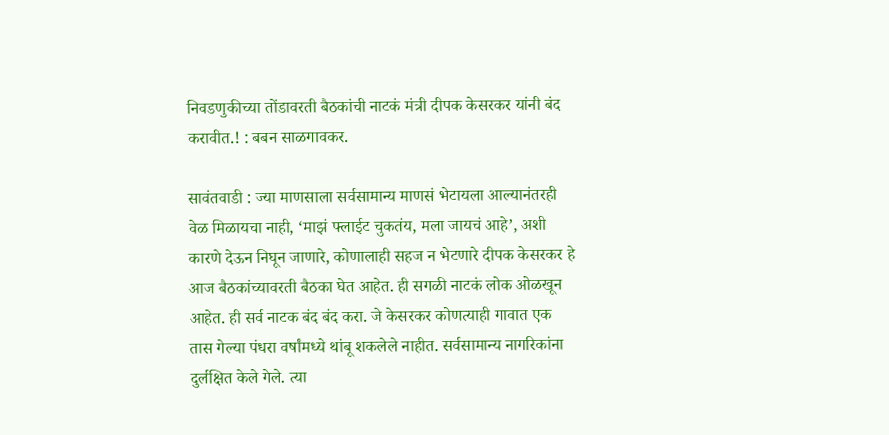निवडणुकीच्या तोंडावरती बैठकांची नाटकं मंत्री दीपक केसरकर यांनी बंद करावीत.! : बबन साळगावकर.

सावंतवाडी : ज्या माणसाला सर्वसामान्य माणसं भेटायला आल्यानंतरही वेळ मिळायचा नाही, ‘माझं फ्लाईट चुकतंय, मला जायचं आहे’, अशी कारणे देऊन निघून जाणारे, कोणालाही सहज न भेटणारे दीपक केसरकर हे आज बैठकांच्यावरती बैठका घेत आहेत. ही सगळी नाटकं लोक ओळखून आहेत. ही सर्व नाटक बंद बंद करा. जे केसरकर कोणत्याही गावात एक तास गेल्या पंधरा वर्षांमध्ये थांबू शकलेले नाहीत. सर्वसामान्य नागरिकांना दुर्लक्षित केले गेले. त्या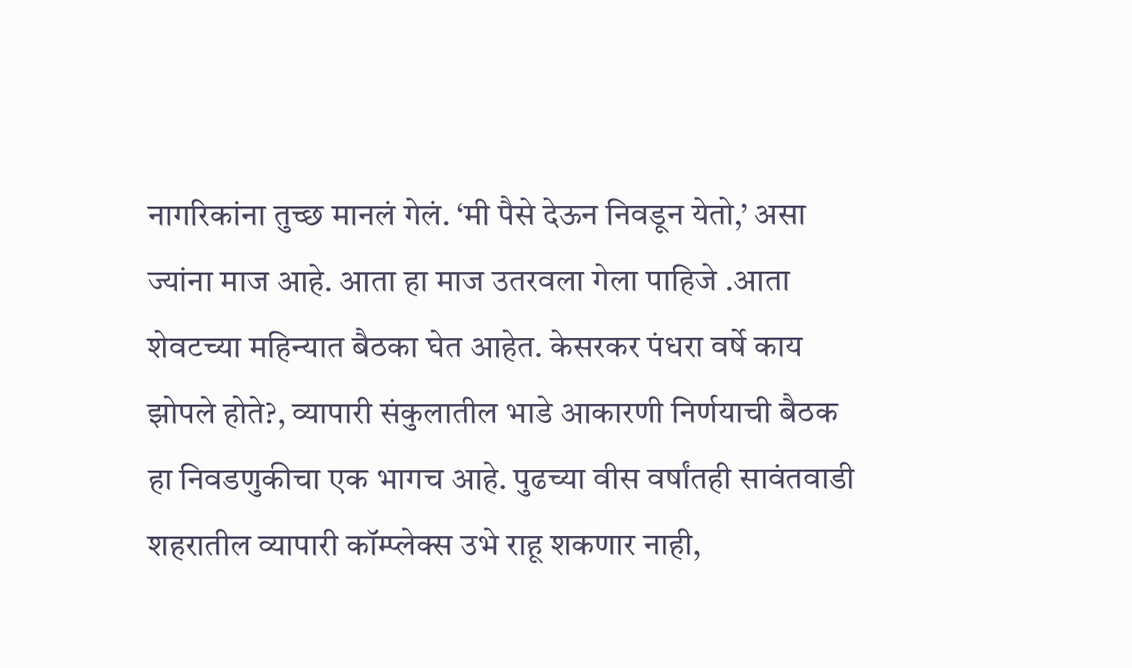नागरिकांना तुच्छ मानलं गेलं. ‘मी पैसे देऊन निवडून येतो,’ असा ज्यांना माज आहे. आता हा माज उतरवला गेला पाहिजे .आता शेवटच्या महिन्यात बैठका घेत आहेत. केसरकर पंधरा वर्षे काय झोपले होते?, व्यापारी संकुलातील भाडे आकारणी निर्णयाची बैठक हा निवडणुकीचा एक भागच आहे. पुढच्या वीस वर्षांतही सावंतवाडी शहरातील व्यापारी कॉम्प्लेक्स उभे राहू शकणार नाही,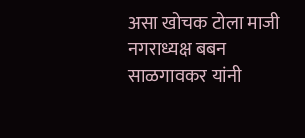असा खोचक टोला माजी नगराध्यक्ष बबन साळगावकर यांनी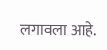लगावला आहे.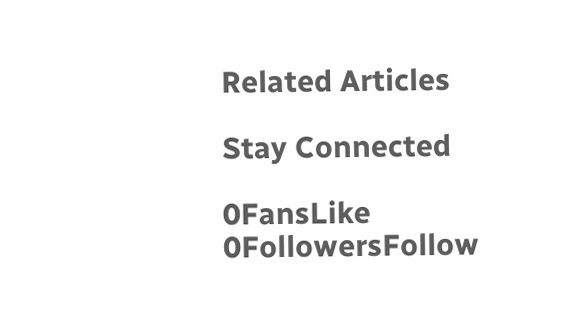Related Articles

Stay Connected

0FansLike
0FollowersFollow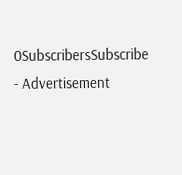0SubscribersSubscribe
- Advertisement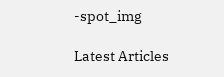-spot_img

Latest Articles